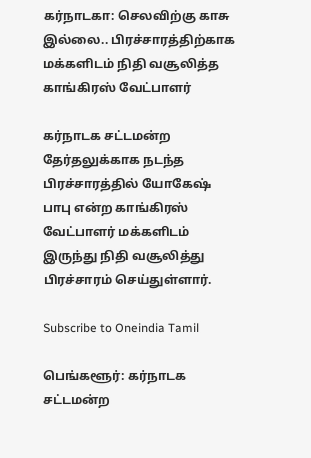கர்நாடகா: செலவிற்கு காசு இல்லை.. பிரச்சாரத்திற்காக மக்களிடம் நிதி வசூலித்த காங்கிரஸ் வேட்பாளர்

கர்நாடக சட்டமன்ற தேர்தலுக்காக நடந்த பிரச்சாரத்தில் யோகேஷ் பாபு என்ற காங்கிரஸ் வேட்பாளர் மக்களிடம் இருந்து நிதி வசூலித்து பிரச்சாரம் செய்துள்ளார்.

Subscribe to Oneindia Tamil

பெங்களூர்: கர்நாடக சட்டமன்ற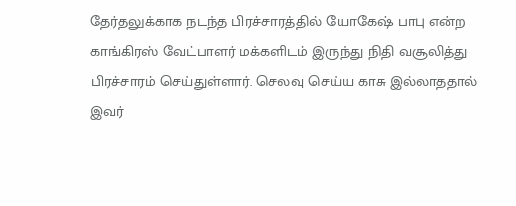தேர்தலுக்காக நடந்த பிரச்சாரத்தில் யோகேஷ் பாபு என்ற காங்கிரஸ் வேட்பாளர் மக்களிடம் இருந்து நிதி வசூலித்து பிரச்சாரம் செய்துள்ளார். செலவு செய்ய காசு இல்லாததால் இவர்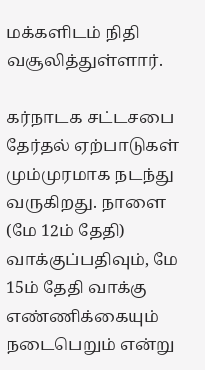மக்களிடம் நிதி வசூலித்துள்ளார்.

கர்நாடக சட்டசபை தேர்தல் ஏற்பாடுகள் மும்முரமாக நடந்து வருகிறது. நாளை (மே 12ம் தேதி) வாக்குப்பதிவும், மே 15ம் தேதி வாக்கு எண்ணிக்கையும் நடைபெறும் என்று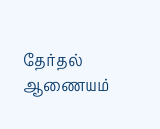தேர்தல் ஆணையம்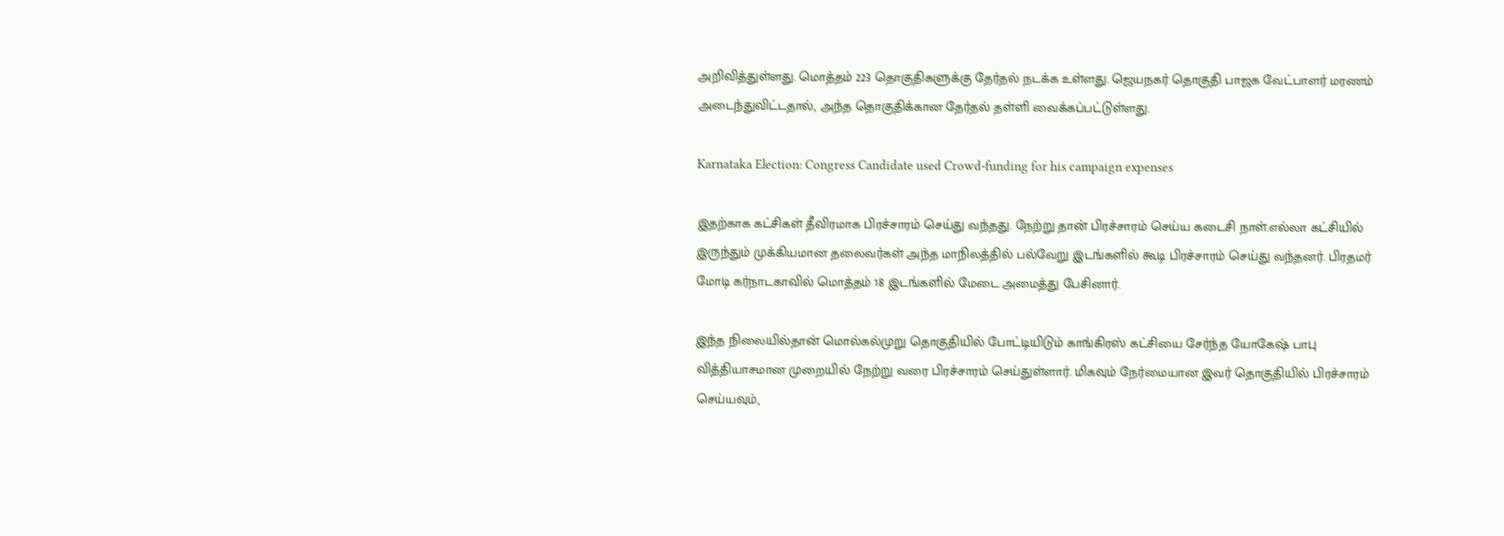அறிவித்துள்ளது. மொத்தம் 223 தொகுதிகளுக்கு தேர்தல் நடக்க உள்ளது. ஜெயநகர் தொகுதி பாஜக வேட்பாளர் மரணம் அடைந்துவிட்டதால், அந்த தொகுதிக்கான தேர்தல் தள்ளி வைக்கப்பட்டுள்ளது.

Karnataka Election: Congress Candidate used Crowd-funding for his campaign expenses

இதற்காக கட்சிகள் தீவிரமாக பிரச்சாரம் செய்து வந்தது. நேற்று தான் பிரச்சாரம் செய்ய கடைசி நாள்.எல்லா கட்சியில் இருந்தும் முக்கியமான தலைவர்கள் அந்த மாநிலத்தில் பல்வேறு இடங்களில் கூடி பிரச்சாரம் செய்து வந்தனர். பிரதமர் மோடி கர்நாடகாவில் மொத்தம் 18 இடங்களில் மேடை அமைத்து பேசினார்.

இந்த நிலையில்தான் மொல்கல்முறு தொகுதியில் போட்டியிடும் காங்கிரஸ் கட்சியை சேர்ந்த யோகேஷ் பாபு வித்தியாசமான முறையில் நேற்று வரை பிரச்சாரம் செய்துள்ளார். மிகவும் நேர்மையான இவர் தொகுதியில் பிரச்சாரம் செய்யவும்,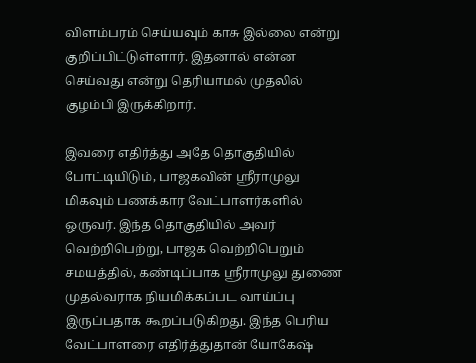விளம்பரம் செய்யவும் காசு இல்லை என்று குறிப்பிட்டுள்ளார். இதனால் என்ன செய்வது என்று தெரியாமல் முதலில் குழம்பி இருக்கிறார்.

இவரை எதிர்த்து அதே தொகுதியில் போட்டியிடும், பாஜகவின் ஸ்ரீராமுலு மிகவும் பணக்கார வேட்பாளர்களில் ஒருவர். இந்த தொகுதியில் அவர் வெற்றிபெற்று, பாஜக வெற்றிபெறும் சமயத்தில், கண்டிப்பாக ஸ்ரீராமுலு துணை முதல்வராக நியமிக்கப்பட வாய்ப்பு இருப்பதாக கூறப்படுகிறது. இந்த பெரிய வேட்பாளரை எதிர்த்துதான் யோகேஷ்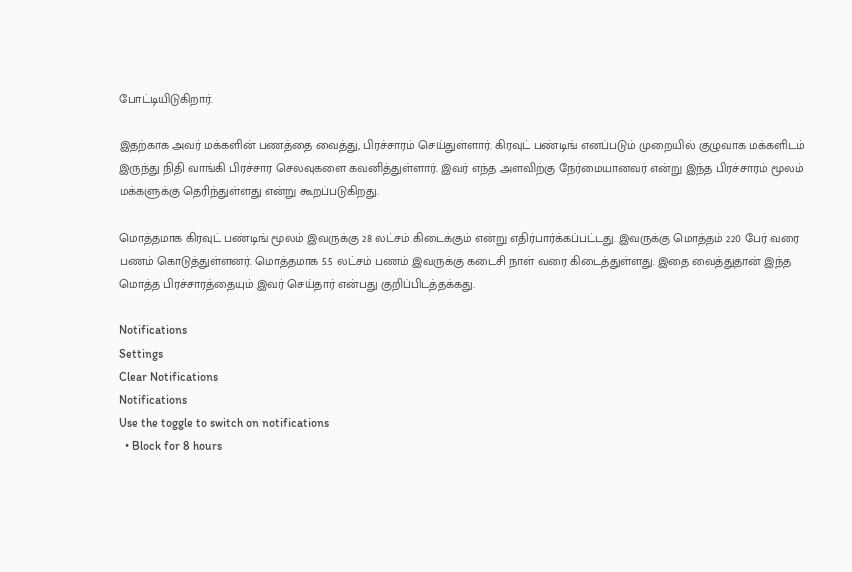போட்டியிடுகிறார்.

இதற்காக அவர் மக்களின் பணத்தை வைத்து, பிரச்சாரம் செய்துள்ளார். கிரவுட் பண்டிங் எனப்படும் முறையில் குழுவாக மக்களிடம் இருந்து நிதி வாங்கி பிரச்சார செலவுகளை கவனித்துள்ளார். இவர் எந்த அளவிற்கு நேர்மையானவர் என்று இந்த பிரச்சாரம் மூலம் மக்களுக்கு தெரிந்துள்ளது என்று கூறப்படுகிறது.

மொத்தமாக கிரவுட் பண்டிங் மூலம் இவருக்கு 28 லட்சம் கிடைக்கும் என்று எதிர்பார்க்கப்பட்டது. இவருக்கு மொத்தம் 220 பேர் வரை பணம் கொடுத்துள்ளனர். மொத்தமாக 5.5 லட்சம் பணம் இவருக்கு கடைசி நாள் வரை கிடைத்துள்ளது. இதை வைத்துதான் இந்த மொத்த பிரச்சாரத்தையும் இவர் செய்தார் என்பது குறிப்பிடத்தக்கது.

Notifications
Settings
Clear Notifications
Notifications
Use the toggle to switch on notifications
  • Block for 8 hours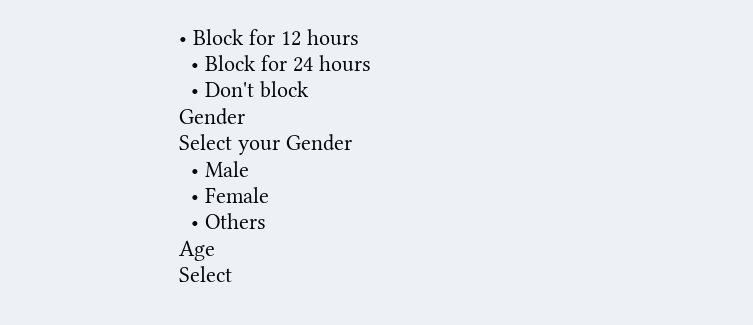• Block for 12 hours
  • Block for 24 hours
  • Don't block
Gender
Select your Gender
  • Male
  • Female
  • Others
Age
Select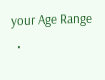your Age Range
  •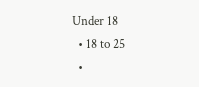Under 18
  • 18 to 25
  •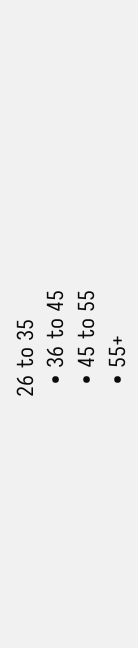26 to 35
  • 36 to 45
  • 45 to 55
  • 55+